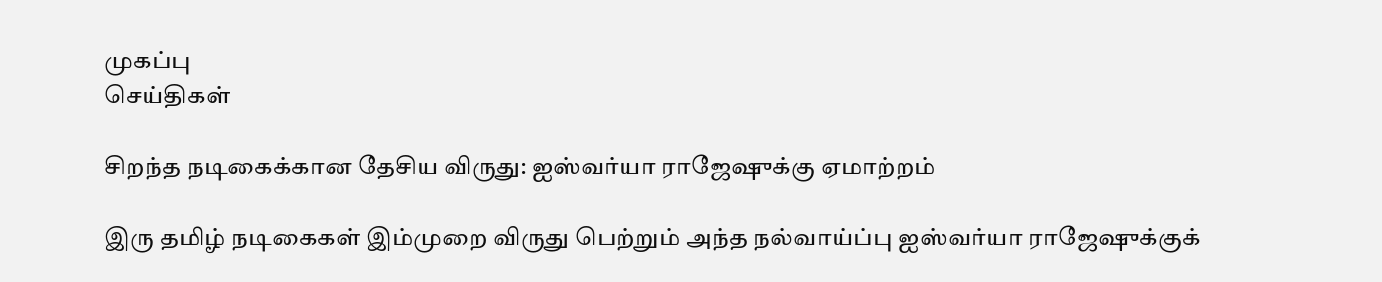முகப்பு
செய்திகள்

சிறந்த நடிகைக்கான தேசிய விருது: ஐஸ்வர்யா ராஜேஷுக்கு ஏமாற்றம்

இரு தமிழ் நடிகைகள் இம்முறை விருது பெற்றும் அந்த நல்வாய்ப்பு ஐஸ்வர்யா ராஜேஷுக்குக்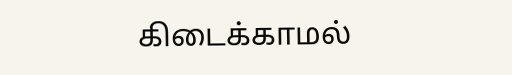கிடைக்காமல்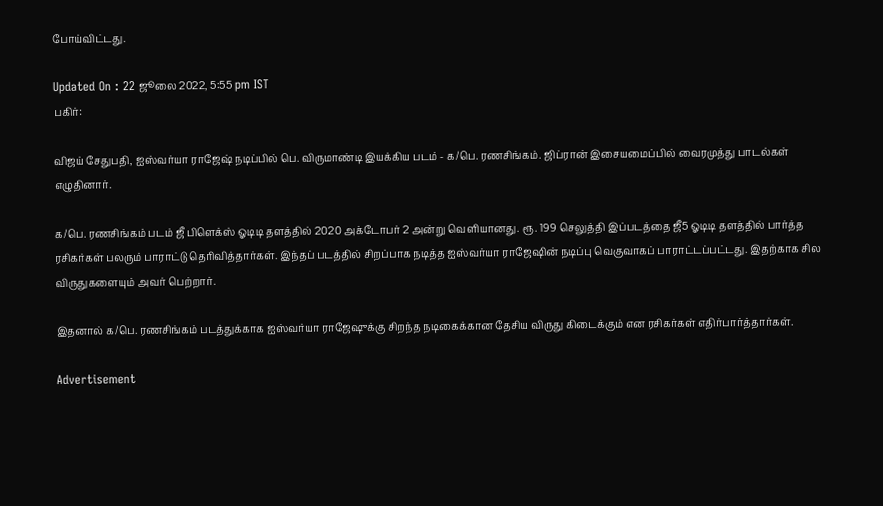போய்விட்டது.

Updated On : 22 ஜூலை 2022, 5:55 pm IST
பகிர்:

விஜய் சேதுபதி, ஐஸ்வர்யா ராஜேஷ் நடிப்பில் பெ. விருமாண்டி இயக்கிய படம் - க/பெ. ரணசிங்கம். ஜிப்ரான் இசையமைப்பில் வைரமுத்து பாடல்கள் எழுதினார்.

க/பெ. ரணசிங்கம் படம் ஜீ பிளெக்ஸ் ஓடிடி தளத்தில் 2020 அக்டோபர் 2 அன்று வெளியானது. ரூ. 199 செலுத்தி இப்படத்தை ஜீ5 ஓடிடி தளத்தில் பார்த்த ரசிகர்கள் பலரும் பாராட்டு தெரிவித்தார்கள். இந்தப் படத்தில் சிறப்பாக நடித்த ஐஸ்வர்யா ராஜேஷின் நடிப்பு வெகுவாகப் பாராட்டப்பட்டது. இதற்காக சில விருதுகளையும் அவர் பெற்றார்.

இதனால் க/பெ. ரணசிங்கம் படத்துக்காக ஐஸ்வர்யா ராஜேஷுக்கு சிறந்த நடிகைக்கான தேசிய விருது கிடைக்கும் என ரசிகர்கள் எதிர்பார்த்தார்கள்.

Advertisement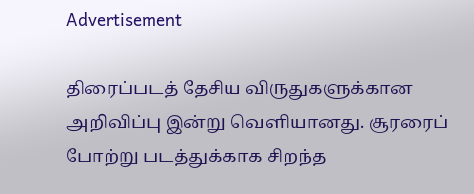Advertisement

திரைப்படத் தேசிய விருதுகளுக்கான அறிவிப்பு இன்று வெளியானது. சூரரைப் போற்று படத்துக்காக சிறந்த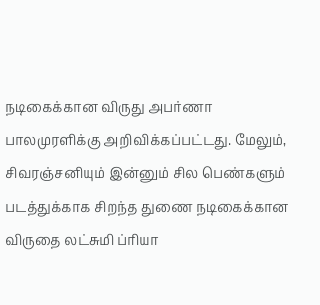நடிகைக்கான விருது அபர்ணா பாலமுரளிக்கு அறிவிக்கப்பட்டது. மேலும், சிவரஞ்சனியும் இன்னும் சில பெண்களும் படத்துக்காக சிறந்த துணை நடிகைக்கான விருதை லட்சுமி ப்ரியா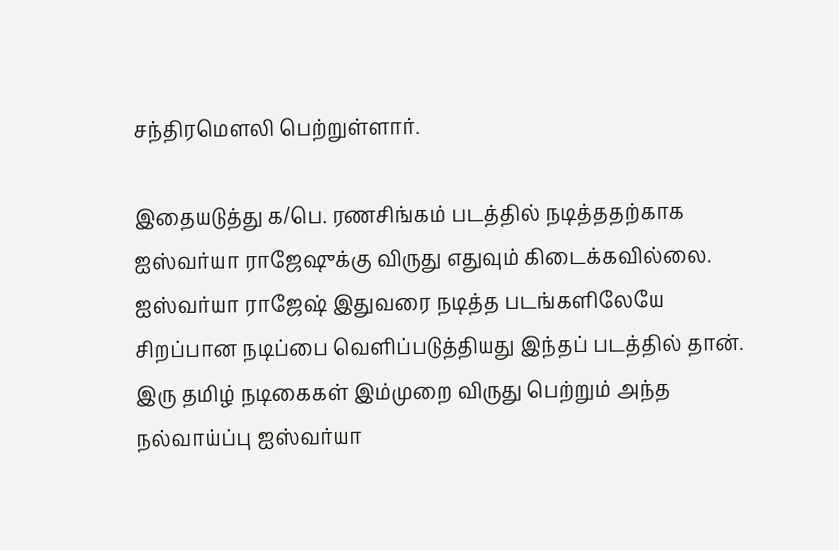சந்திரமெளலி பெற்றுள்ளார்.

இதையடுத்து க/பெ. ரணசிங்கம் படத்தில் நடித்ததற்காக ஐஸ்வர்யா ராஜேஷுக்கு விருது எதுவும் கிடைக்கவில்லை. ஐஸ்வர்யா ராஜேஷ் இதுவரை நடித்த படங்களிலேயே சிறப்பான நடிப்பை வெளிப்படுத்தியது இந்தப் படத்தில் தான். இரு தமிழ் நடிகைகள் இம்முறை விருது பெற்றும் அந்த நல்வாய்ப்பு ஐஸ்வர்யா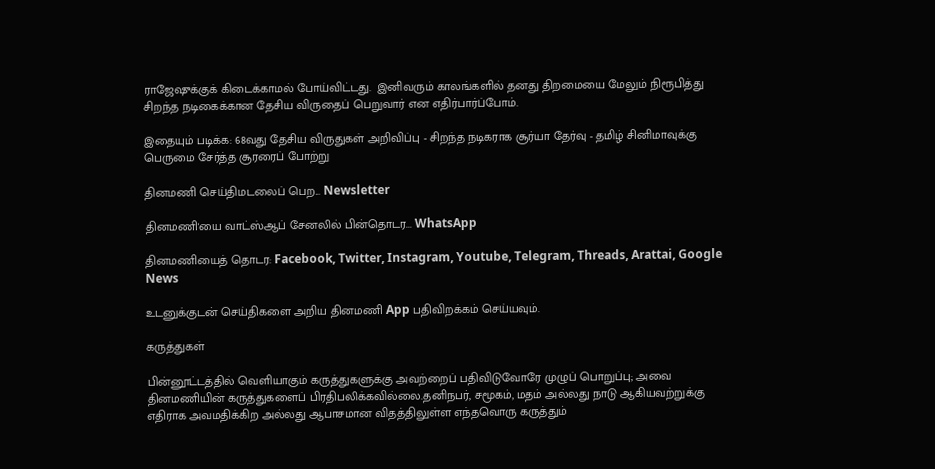ராஜேஷுக்குக் கிடைக்காமல் போய்விட்டது.  இனிவரும் காலங்களில் தனது திறமையை மேலும் நிரூபித்து சிறந்த நடிகைக்கான தேசிய விருதைப் பெறுவார் என எதிர்பார்ப்போம்.

இதையும் படிக்க: 68வது தேசிய விருதுகள் அறிவிப்பு - சிறந்த நடிகராக சூர்யா தேர்வு - தமிழ் சினிமாவுக்கு பெருமை சேர்த்த சூரரைப் போற்று

தினமணி செய்திமடலைப் பெற... Newsletter

தினமணி'யை வாட்ஸ்ஆப் சேனலில் பின்தொடர... WhatsApp

தினமணியைத் தொடர: Facebook, Twitter, Instagram, Youtube, Telegram, Threads, Arattai, Google News

உடனுக்குடன் செய்திகளை அறிய தினமணி App பதிவிறக்கம் செய்யவும்.

கருத்துகள்

பின்னூட்டத்தில் வெளியாகும் கருத்துகளுக்கு அவற்றைப் பதிவிடுவோரே முழுப் பொறுப்பு; அவை தினமணியின் கருத்துகளைப் பிரதிபலிக்கவில்லை.தனிநபர், சமூகம், மதம் அல்லது நாடு ஆகியவற்றுக்கு எதிராக அவமதிக்கிற அல்லது ஆபாசமான விதத்திலுள்ள எந்தவொரு கருத்தும்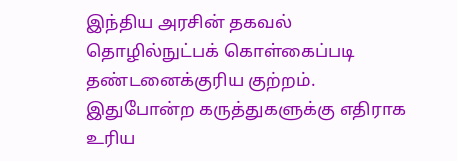இந்திய அரசின் தகவல் தொழில்நுட்பக் கொள்கைப்படி தண்டனைக்குரிய குற்றம். இதுபோன்ற கருத்துகளுக்கு எதிராக உரிய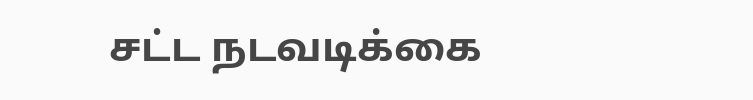சட்ட நடவடிக்கை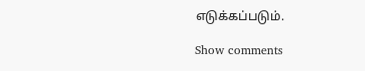எடுக்கப்படும்.

Show comments